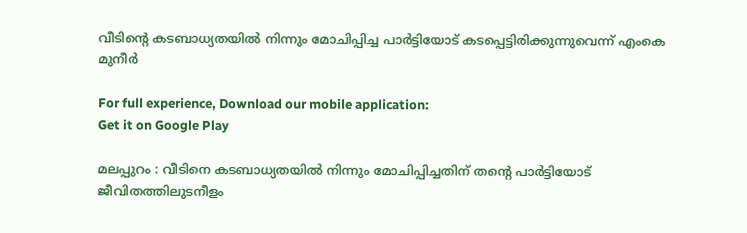വീടിന്റെ കടബാധ്യതയിൽ നിന്നും മോചിപ്പിച്ച പാർട്ടിയോട് കടപ്പെട്ടിരിക്കുന്നുവെന്ന് എംകെ മുനീർ

For full experience, Download our mobile application:
Get it on Google Play

മലപ്പുറം : വീടിനെ കടബാധ്യതയില്‍ നിന്നും മോചിപ്പിച്ചതിന് തന്റെ പാര്‍ട്ടിയോട് ജീവിതത്തിലുടനീളം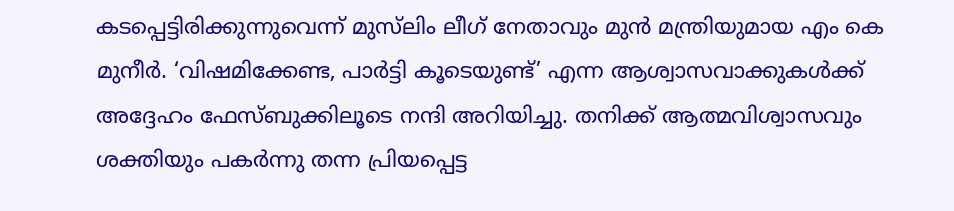കടപ്പെട്ടിരിക്കുന്നുവെന്ന് മുസ്‌ലിം ലീഗ് നേതാവും മുന്‍ മന്ത്രിയുമായ എം കെ മുനീര്‍. ‘വിഷമിക്കേണ്ട, പാര്‍ട്ടി കൂടെയുണ്ട്’ എന്ന ആശ്വാസവാക്കുകള്‍ക്ക് അദ്ദേഹം ഫേസ്ബുക്കിലൂടെ നന്ദി അറിയിച്ചു. തനിക്ക് ആത്മവിശ്വാസവും ശക്തിയും പകര്‍ന്നു തന്ന പ്രിയപ്പെട്ട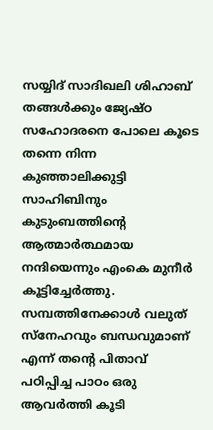സയ്യിദ് സാദിഖലി ശിഹാബ് തങ്ങള്‍ക്കും ജ്യേഷ്ഠ സഹോദരനെ പോലെ കൂടെ തന്നെ നിന്ന കുഞ്ഞാലിക്കുട്ടി സാഹിബിനും കുടുംബത്തിന്റെ ആത്മാര്‍ത്ഥമായ നന്ദിയെന്നും എംകെ മുനീര്‍ കൂട്ടിച്ചേര്‍ത്തു. സമ്പത്തിനേക്കാള്‍ വലുത് സ്‌നേഹവും ബന്ധവുമാണ് എന്ന് തന്റെ പിതാവ് പഠിപ്പിച്ച പാഠം ഒരു ആവര്‍ത്തി കൂടി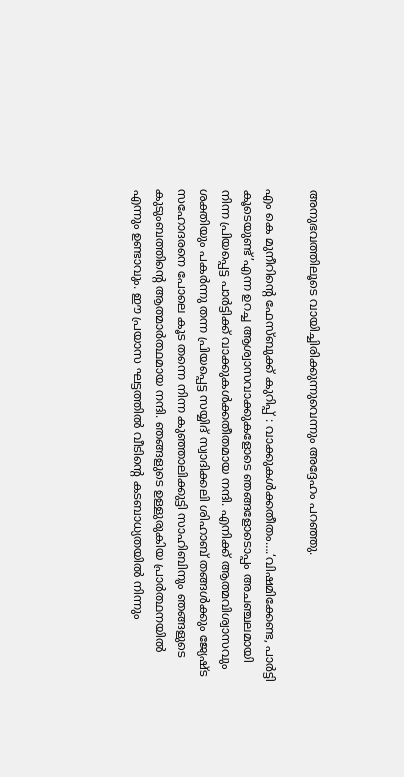അനുഭവത്തിലൂടെ വായിച്ചിരിക്കുന്നുവെന്നും അദ്ദേഹം പറഞ്ഞു.

എം കെ മുനീറിന്റെ ഫേസ്ബുക്ക് കുറിപ്പ് : വാക്കുകൾക്കതീതം….‘വിഷമിക്കേണ്ട, പാർട്ടി കൂടെയുണ്ട്’എന്ന ഉറച്ച ആശ്വാസവാക്കുകളോടെ ഞങ്ങളോടൊപ്പം അചഞ്ചലമായി നിന്ന പ്രിയപ്പെട്ട പാർട്ടിക്ക് വാക്കുകൾക്കതീതമായ നന്ദി. എനിക്ക് ആത്മവിശ്വാസവും ശക്തിയും പകർന്നു തന്ന പ്രിയപ്പെട്ട സയ്യിദ് സ്വാദിക്കലി ശിഹാബ് തങ്ങൾക്കും ജ്യേഷ്ട സഹോദരനെ പോലെ കൂട തന്നെ നിന്ന കുഞ്ഞാലിക്കുട്ടി സാഹിബിനും ഞങ്ങളുടെ കുടുംബത്തിന്റെ ആത്മാർത്ഥമായ നന്ദി. ഞങ്ങളുടെ ഉള്ളുരുകിയ പ്രാർത്ഥനയിൽ എന്നും ഉണ്ടാവും. ഈ പ്രയാസ ഘട്ടത്തിൽ വീടിന്റെ കടബാധ്യതയിൽ നിന്നും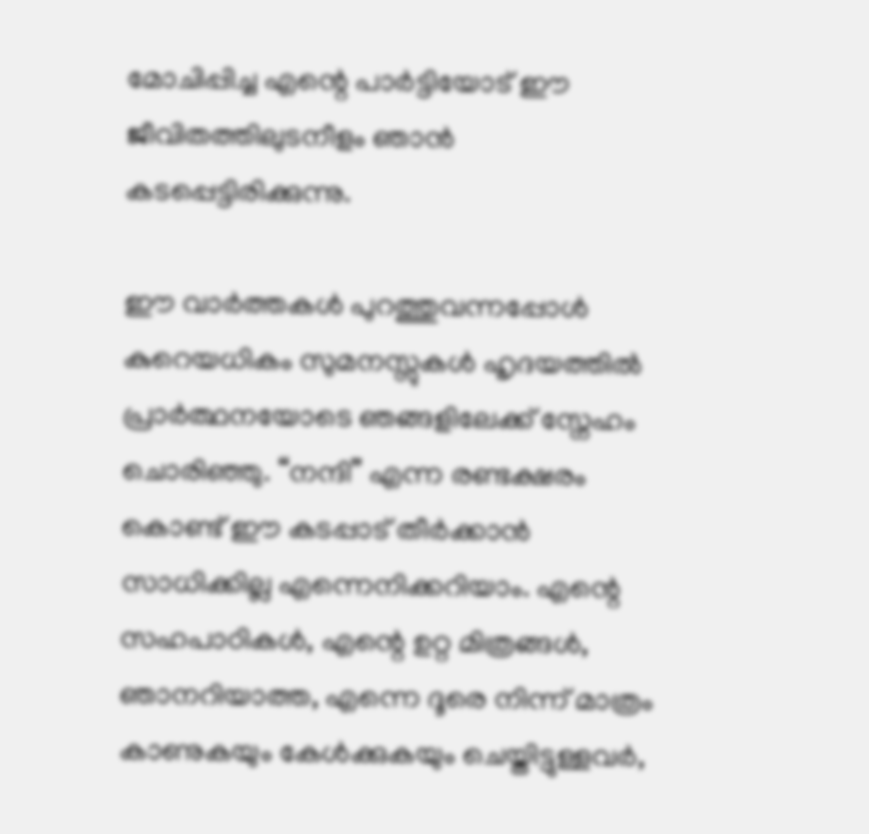മോചിപ്പിച്ച എന്റെ പാർട്ടിയോട് ഈ ജീവിതത്തിലുടനീളം ഞാൻ കടപ്പെട്ടിരിക്കുന്നു.

ഈ വാർത്തകൾ പുറത്തുവന്നപ്പോൾ കുറെയധികം സുമനസ്സുകൾ ഹൃദയത്തിൽ പ്രാർത്ഥനയോടെ ഞങ്ങളിലേക്ക് സ്നേഹം ചൊരിഞ്ഞു. “നന്ദി” എന്ന രണ്ടക്ഷരം കൊണ്ട് ഈ കടപ്പാട് തീർക്കാൻ സാധിക്കില്ല എന്നെനിക്കറിയാം. എന്റെ സഹപാഠികൾ, എന്റെ ഉറ്റ മിത്രങ്ങൾ, ഞാനറിയാത്ത, എന്നെ ദൂരെ നിന്ന് മാത്രം കാണുകയും കേൾക്കുകയും ചെയ്തിട്ടുള്ളവർ,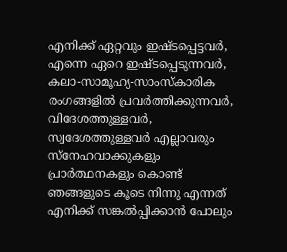എനിക്ക് ഏറ്റവും ഇഷ്ടപ്പെട്ടവർ, എന്നെ ഏറെ ഇഷ്ടപ്പെടുന്നവർ, കലാ-സാമൂഹ്യ-സാംസ്കാരിക രംഗങ്ങളിൽ പ്രവർത്തിക്കുന്നവർ, വിദേശത്തുള്ളവർ, സ്വദേശത്തുള്ളവർ എല്ലാവരും സ്നേഹവാക്കുകളും പ്രാർത്ഥനകളും കൊണ്ട് ഞങ്ങളുടെ കൂടെ നിന്നു എന്നത് എനിക്ക് സങ്കൽപ്പിക്കാൻ പോലും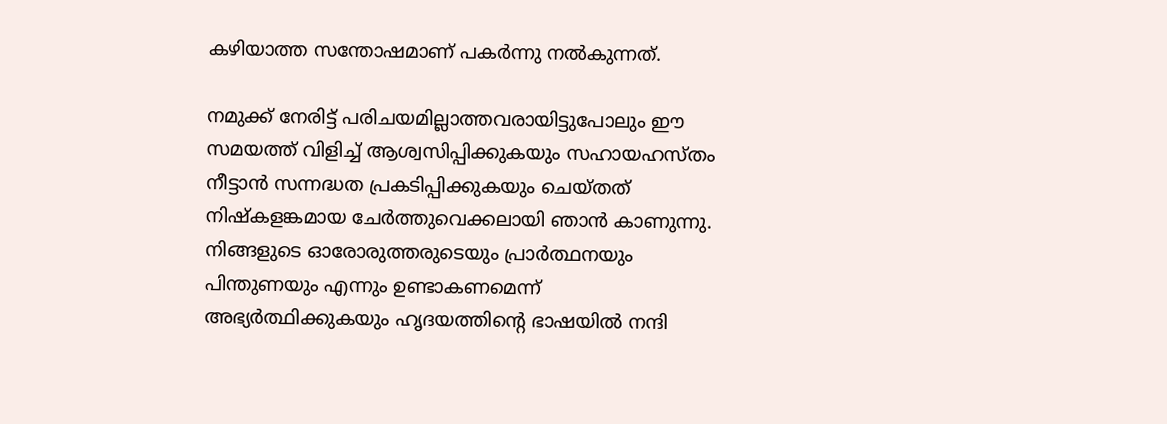കഴിയാത്ത സന്തോഷമാണ് പകർന്നു നൽകുന്നത്.

നമുക്ക് നേരിട്ട് പരിചയമില്ലാത്തവരായിട്ടുപോലും ഈ സമയത്ത് വിളിച്ച് ആശ്വസിപ്പിക്കുകയും സഹായഹസ്തം നീട്ടാൻ സന്നദ്ധത പ്രകടിപ്പിക്കുകയും ചെയ്തത് നിഷ്‌കളങ്കമായ ചേർത്തുവെക്കലായി ഞാൻ കാണുന്നു. നിങ്ങളുടെ ഓരോരുത്തരുടെയും പ്രാർത്ഥനയും പിന്തുണയും എന്നും ഉണ്ടാകണമെന്ന് അഭ്യർത്ഥിക്കുകയും ഹൃദയത്തിന്റെ ഭാഷയിൽ നന്ദി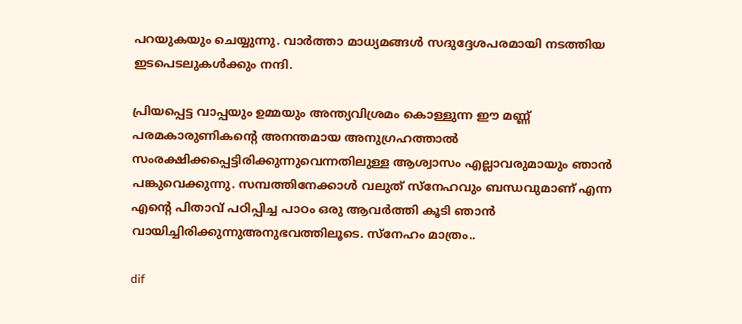പറയുകയും ചെയ്യുന്നു. വാർത്താ മാധ്യമങ്ങൾ സദുദ്ദേശപരമായി നടത്തിയ ഇടപെടലുകൾക്കും നന്ദി.

പ്രിയപ്പെട്ട വാപ്പയും ഉമ്മയും അന്ത്യവിശ്രമം കൊള്ളുന്ന ഈ മണ്ണ് പരമകാരുണികന്റെ അനന്തമായ അനുഗ്രഹത്താൽ സംരക്ഷിക്കപ്പെട്ടിരിക്കുന്നുവെന്നതിലുള്ള ആശ്വാസം എല്ലാവരുമായും ഞാൻ പങ്കുവെക്കുന്നു. സമ്പത്തിനേക്കാൾ വലുത് സ്നേഹവും ബന്ധവുമാണ് എന്ന എന്റെ പിതാവ് പഠിപ്പിച്ച പാഠം ഒരു ആവർത്തി കൂടി ഞാൻ വായിച്ചിരിക്കുന്നുഅനുഭവത്തിലൂടെ. സ്നേഹം മാത്രം..

dif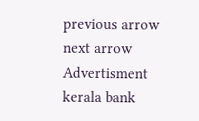previous arrow
next arrow
Advertisment
kerala bank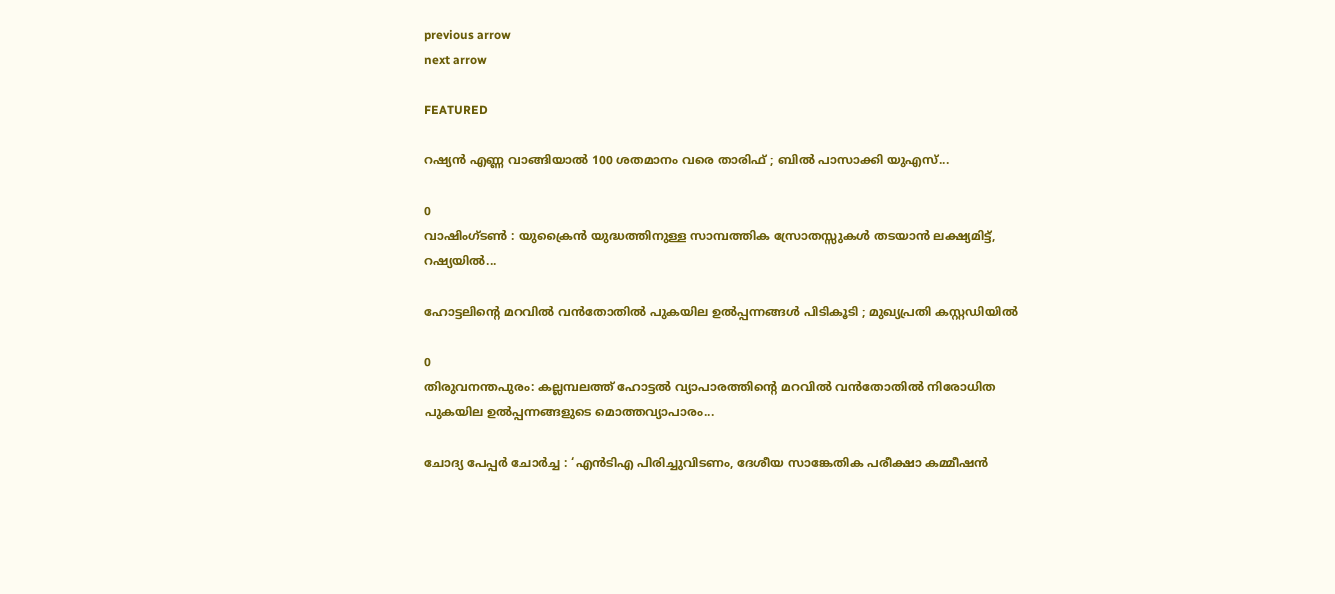previous arrow
next arrow

FEATURED

റഷ്യൻ എണ്ണ വാങ്ങിയാൽ 100 ശതമാനം വരെ താരിഫ്‌ ; ബിൽ പാസാക്കി യുഎസ്...

0
വാഷിംഗ്ടൺ : യുക്രൈൻ യുദ്ധത്തിനുള്ള സാമ്പത്തിക സ്രോതസ്സുകൾ തടയാൻ ലക്ഷ്യമിട്ട്, റഷ്യയിൽ...

ഹോട്ടലിന്റെ മറവിൽ വൻതോതിൽ പുകയില ഉൽപ്പന്നങ്ങൾ പിടികൂടി ; മുഖ്യപ്രതി കസ്റ്റഡിയിൽ

0
തിരുവനന്തപുരം: കല്ലമ്പലത്ത് ഹോട്ടൽ വ്യാപാരത്തിന്റെ മറവിൽ വൻതോതിൽ നിരോധിത പുകയില ഉൽപ്പന്നങ്ങളുടെ മൊത്തവ്യാപാരം...

ചോദ്യ പേപ്പർ ചോർച്ച : ‘എൻടിഎ പിരിച്ചുവിടണം, ദേശീയ സാങ്കേതിക പരീക്ഷാ കമ്മീഷൻ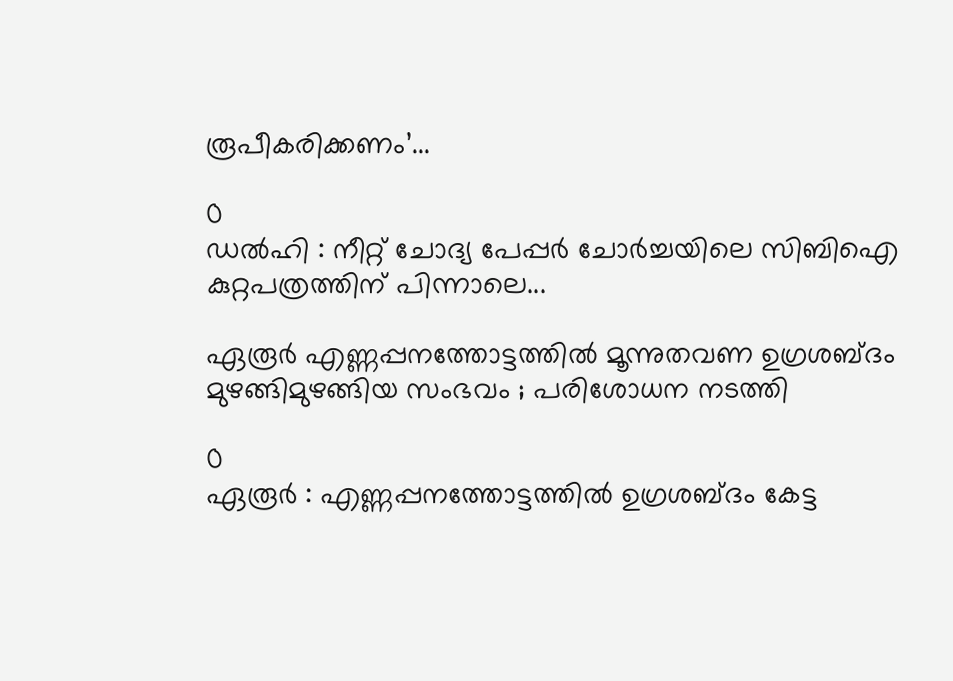രൂപീകരിക്കണം’...

0
ഡൽഹി : നീറ്റ് ചോദ്യ പേപ്പർ ചോർച്ചയിലെ സിബിഐ കുറ്റപത്രത്തിന് പിന്നാലെ...

ഏരൂർ എണ്ണപ്പനത്തോട്ടത്തിൽ മൂന്നുതവണ ഉഗ്രശബ്ദം മുഴങ്ങിമുഴങ്ങിയ സംഭവം ; പരിശോധന നടത്തി

0
ഏരൂർ : എണ്ണപ്പനത്തോട്ടത്തിൽ ഉഗ്രശബ്ദം കേട്ട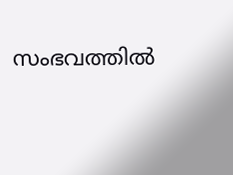സംഭവത്തിൽ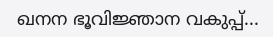ഖനന ഭൂവിജ്ഞാന വകുപ്പ്...